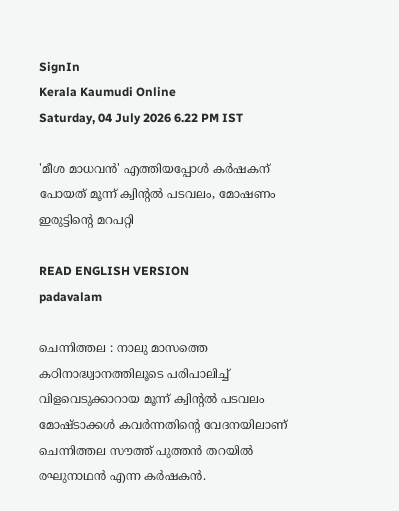SignIn
Kerala Kaumudi Online
Saturday, 04 July 2026 6.22 PM IST

'മീശ മാധവൻ' എത്തിയപ്പോൾ കർഷകന് പോയത് മൂന്ന് ക്വിന്റൽ പടവലം, മോഷണം ഇരുട്ടിന്റെ മറപറ്റി

READ ENGLISH VERSION
padavalam

ചെന്നിത്തല : നാലു മാസത്തെ കഠിനാദ്ധ്വാനത്തിലൂടെ പരിപാലിച്ച് വിളവെടുക്കാറായ മൂന്ന് ക്വിന്റൽ പടവലം മോഷ്ടാക്കൾ കവർന്നതിന്റെ വേദനയിലാണ് ചെന്നിത്തല സൗത്ത് പുത്തൻ തറയിൽ രഘുനാഥൻ എന്ന കർഷകൻ.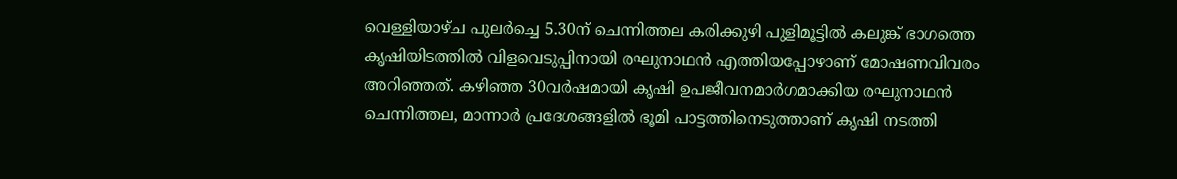വെള്ളിയാഴ്ച പുലർച്ചെ 5.30ന് ചെന്നിത്തല കരിക്കുഴി പുളിമൂട്ടിൽ കലുങ്ക് ഭാഗത്തെ കൃഷിയിടത്തിൽ വിളവെടുപ്പിനായി രഘുനാഥൻ എത്തിയപ്പോഴാണ് മോഷണവിവരം അറിഞ്ഞത്. കഴിഞ്ഞ 30വർഷമായി കൃഷി ഉപജീവനമാർഗമാക്കിയ രഘുനാഥൻ ചെന്നിത്തല, മാന്നാർ പ്രദേശങ്ങളിൽ ഭൂമി പാട്ടത്തിനെടുത്താണ് കൃഷി നടത്തി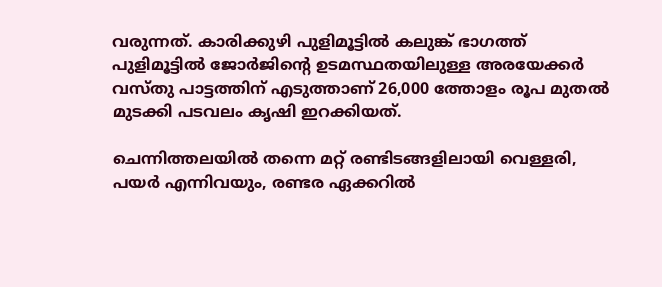വരുന്നത്. കാരിക്കുഴി പുളിമൂട്ടിൽ കലുങ്ക് ഭാഗത്ത് പുളിമൂട്ടിൽ ജോർജിന്റെ ഉടമസ്ഥതയിലുള്ള അരയേക്കർ വസ്തു പാട്ടത്തിന് എടുത്താണ് 26,000 ത്തോളം രൂപ മുതൽ മുടക്കി പടവലം കൃഷി ഇറക്കിയത്.

ചെന്നിത്തലയിൽ തന്നെ മറ്റ് രണ്ടിടങ്ങളിലായി വെള്ളരി, പയർ എന്നിവയും, രണ്ടര ഏക്കറിൽ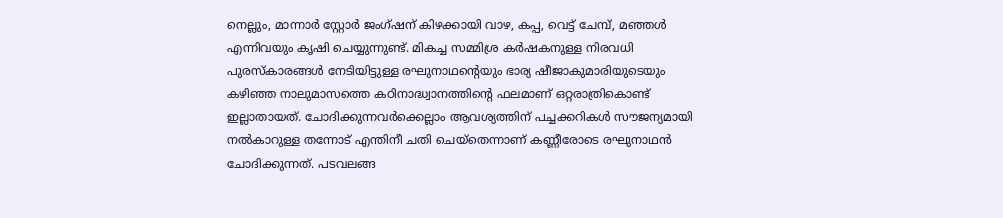നെല്ലും, മാന്നാർ സ്റ്റോർ ജംഗ്ഷന് കിഴക്കായി വാഴ, കപ്പ, വെട്ട് ചേമ്പ്, മഞ്ഞൾ എന്നിവയും കൃഷി ചെയ്യുന്നുണ്ട്. മികച്ച സമ്മിശ്ര കർഷകനുള്ള നിരവധി പുരസ്കാരങ്ങൾ നേടിയിട്ടുള്ള രഘുനാഥന്റെയും ഭാര്യ ഷീജാകുമാരിയുടെയും കഴിഞ്ഞ നാലുമാസത്തെ കഠിനാദ്ധ്വാനത്തിന്റെ ഫലമാണ് ഒറ്റരാത്രികൊണ്ട് ഇല്ലാതായത്. ചോദിക്കുന്നവർക്കെല്ലാം ആവശ്യത്തിന് പച്ചക്കറികൾ സൗജന്യമായി നൽകാറുള്ള തന്നോട് എന്തിനീ ചതി ചെയ്‌തെന്നാണ് കണ്ണീരോടെ രഘുനാഥൻ ചോദിക്കുന്നത്. പടവലങ്ങ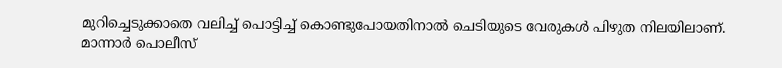മുറിച്ചെടുക്കാതെ വലിച്ച് പൊട്ടിച്ച് കൊണ്ടുപോയതിനാൽ ചെടിയുടെ വേരുകൾ പിഴുത നിലയിലാണ്. മാന്നാർ പൊലീസ്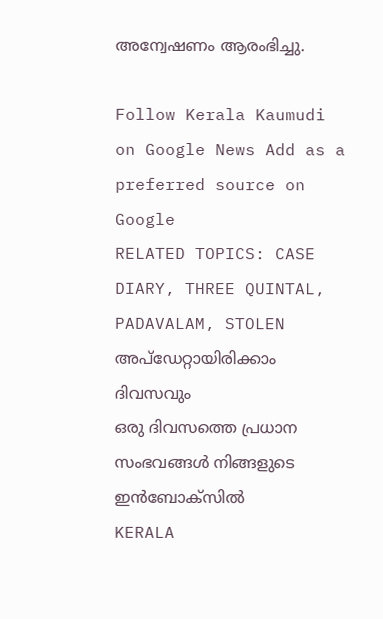അന്വേഷണം ആരംഭിച്ചു.

Follow Kerala Kaumudi on Google News Add as a preferred source on Google
RELATED TOPICS: CASE DIARY, THREE QUINTAL, PADAVALAM, STOLEN
അപ്ഡേറ്റായിരിക്കാം ദിവസവും
ഒരു ദിവസത്തെ പ്രധാന സംഭവങ്ങൾ നിങ്ങളുടെ ഇൻബോക്സിൽ
KERALA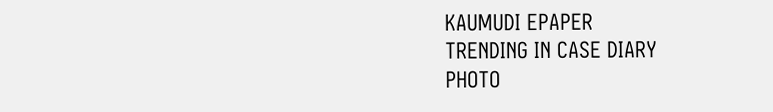KAUMUDI EPAPER
TRENDING IN CASE DIARY
PHOTO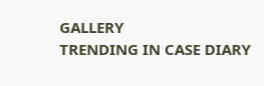GALLERY
TRENDING IN CASE DIARY